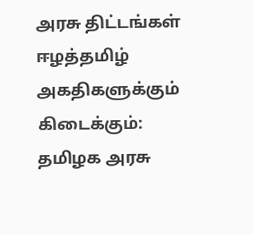அரசு திட்டங்கள் ஈழத்தமிழ் அகதிகளுக்கும் கிடைக்கும்: தமிழக அரசு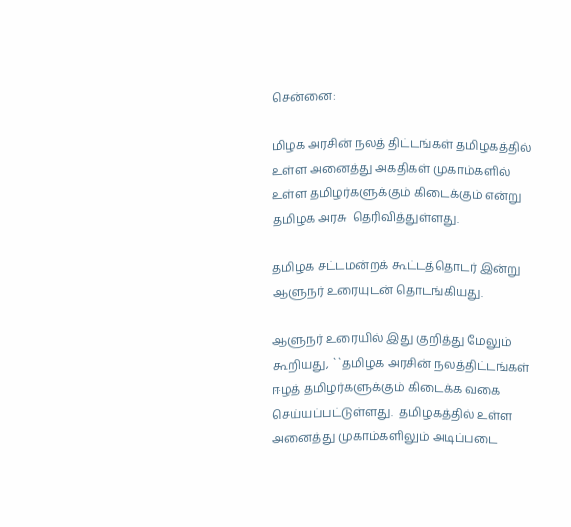சென்னை:

மிழக அரசின் நலத் திட்டங்கள் தமிழகத்தில் உள்ள அனைத்து அகதிகள் முகாம்களில் உள்ள தமிழர்களுக்கும் கிடைக்கும் என்று தமிழக அரசு  தெரிவித்துள்ளது.

தமிழக சட்டமன்றக் கூட்டத்தொடர் இன்று ஆளுநர் உரையுடன் தொடங்கியது.

ஆளுநர் உரையில் இது குறித்து மேலும் கூறியது, ``தமிழக அரசின் நலத்திட்டங்கள் ஈழத் தமிழர்களுக்கும் கிடைக்க வகை செய்யப்பட்டுள்ளது.  தமிழகத்தில் உள்ள அனைத்து முகாம்களிலும் அடிப்படை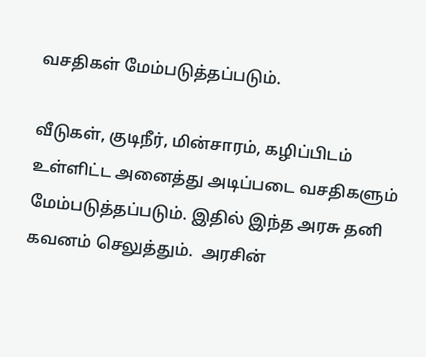வசதிகள் மேம்படுத்தப்படும்.

வீடுகள், குடிநீர், மின்சாரம், கழிப்பிடம் உள்ளிட்ட அனைத்து அடிப்படை வசதிகளும் மேம்படுத்தப்படும். இதில் இந்த அரசு தனி கவனம் செலுத்தும்.  அரசின்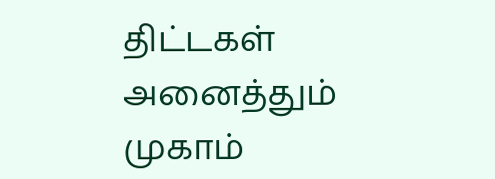திட்டகள் அனைத்தும் முகாம்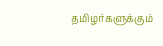தமிழர்களுக்கும்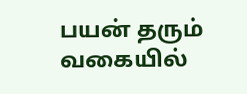பயன் தரும் வகையில்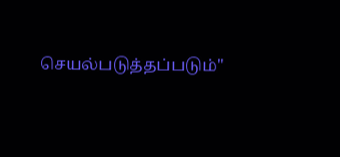செயல்படுத்தப்படும்"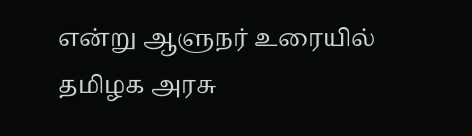என்று ஆளுநர் உரையில் தமிழக அரசு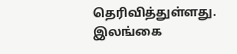தெரிவித்துள்ளது.
இலங்கை